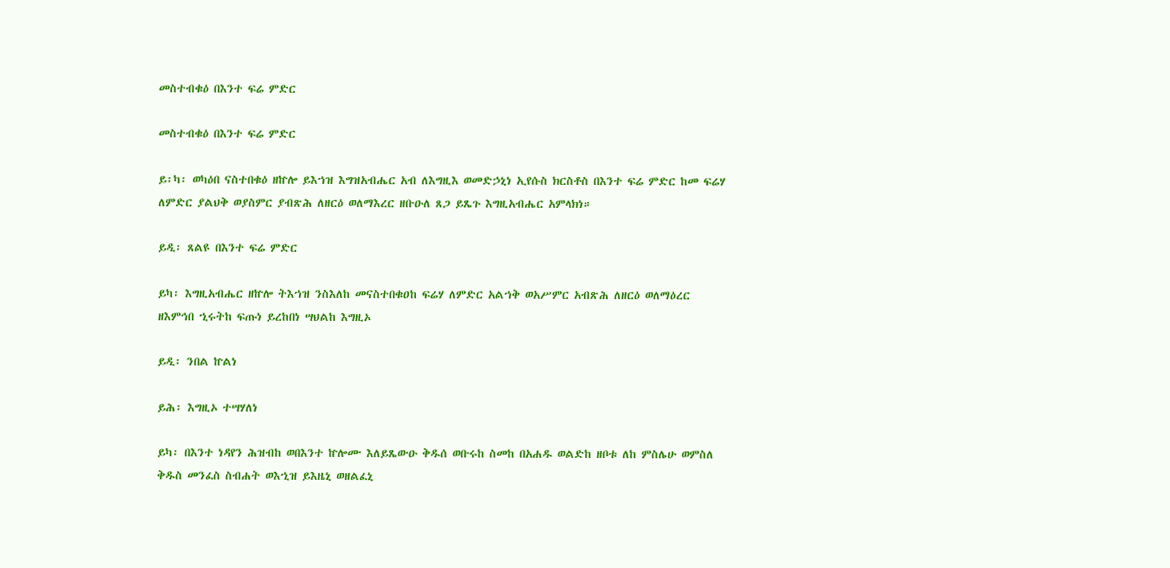መስተብቁዕ በእንተ ፍሬ ምድር

መስተብቁዕ በእንተ ፍሬ ምድር

ይ፡ካ፡ ወካዕበ ናስተበቁዕ ዘኵሎ ይእኀዝ እግዝአብሔር አብ ለእግዚእ ወመድኃኒነ ኢየሱስ ክርስቶስ በእንተ ፍሬ ምድር ከመ ፍሬሃ ለምድር ያልህቅ ወያስምር ያብጽሕ ለዘርዕ ወለማእረር ዘቡዑለ ጸጋ ይጼጉ እግዚአብሔር አምላክነ።

ይዲ፡ ጸልዩ በእንተ ፍሬ ምድር

ይካ፡ እግዚአብሔር ዘኵሎ ትእኀዝ ንስእለከ መናስተበቁዐከ ፍሬሃ ለምድር አልኀቅ ወአሥምር አብጽሕ ለዘርዕ ወለማዕረር ዘእምኅበ ኂሩትከ ፍጡነ ይረከበነ ሣህልከ እግዚኦ

ይዲ፡ ንበል ኵልነ

ይሕ፡ እግዚኦ ተሣሃለነ

ይካ፡ በእንተ ነዳየን ሕዝብከ ወበእንተ ኵሎሙ እለይጼውዑ ቅዱሰ ወቡሩከ ስመከ በአሐዱ ወልድከ ዘቦቱ ለከ ምስሌሁ ወምስለ ቅዱስ መንፈስ ስብሐት ወእኂዝ ይእዜኒ ወዘልፈኒ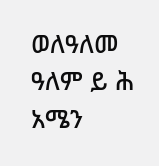ወለዓለመ ዓለም ይ ሕ አሜን